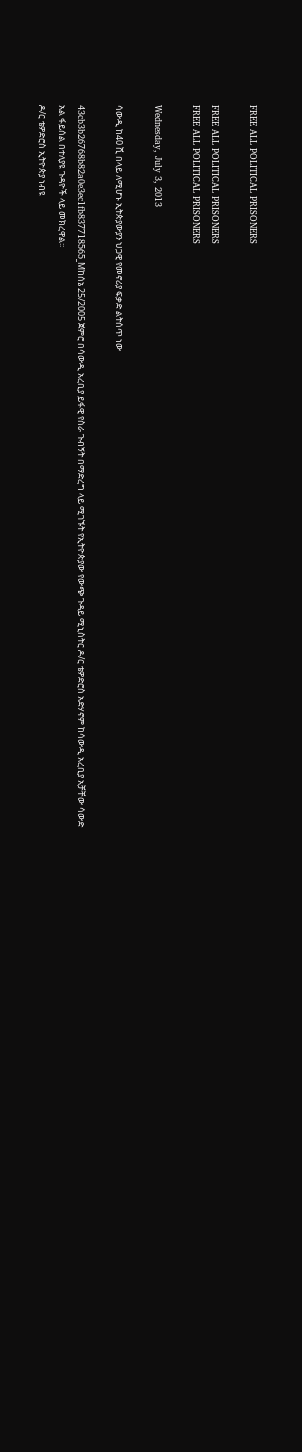FREE ALL POLITICAL PRISONERS

FREE ALL POLITICAL PRISONERS
FREE ALL POLITICAL PRISONERS

Wednesday, July 3, 2013

ሳውዲ ከ40 ሺ በላይ ለሚሆኑ ኢትጵያውያን ህጋዊ የመኖሪያ ፍቃድ ልትሰጥ ነው

43cb3b26768b82a0e3ec1fb837718565_Mከሰኔ 25/2005 ጀምሮ በሳውዲ አረቢያ ይፋዊ የስራ ጉብኝት በማድረግ ላይ ሚገኙት የኢትዮጵያው የውጭ ጉዳይ ሚኒስትር ዶ/ር ቴዎድሮስ አድሃኖም ከሳውዲ አረቢያ አቻቸው ሳውድ አል ፋይሰል በተለያዩ ጉዳዮች ላይ መክረዋል፡፡
ዶ/ር ቴዎድሮስ ኢትዮጵያ ነብዩ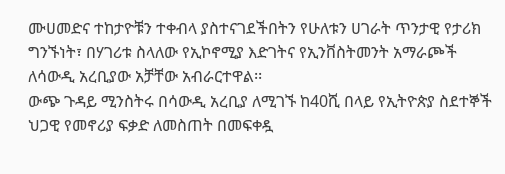ሙሀመድና ተከታዮቹን ተቀብላ ያስተናገደችበትን የሁለቱን ሀገራት ጥንታዊ የታሪክ ግንኙነት፣ በሃገሪቱ ስላለው የኢኮኖሚያ እድገትና የኢንቨስትመንት አማራጮች ለሳውዲ አረቢያው አቻቸው አብራርተዋል፡፡
ውጭ ጉዳይ ሚንስትሩ በሳውዲ አረቢያ ለሚገኙ ከ40ሺ በላይ የኢትዮጵያ ስደተኞች ህጋዊ የመኖሪያ ፍቃድ ለመስጠት በመፍቀዷ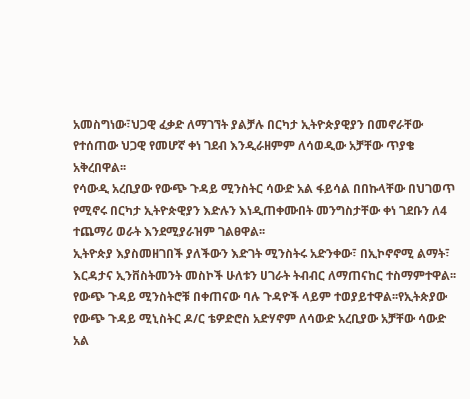አመስግነው፣ህጋዊ ፈቃድ ለማገኘት ያልቻሉ በርካታ ኢትዮጵያዊያን በመኖራቸው የተሰጠው ህጋዊ የመሆኛ ቀነ ገደብ እንዲራዘምም ለሳወዲው አቻቸው ጥያቄ አቅረበዋል፡፡
የሳውዲ አረቢያው የውጭ ጉዳይ ሚንስትር ሳውድ አል ፋይሳል በበኩላቸው በህገወጥ የሚኖሩ በርካታ ኢትዮጵዊያን እድሉን እነዲጠቀሙበት መንግስታቸው ቀነ ገደቡን ለ4 ተጨማሪ ወራት እንደሚያራዝም ገልፀዋል፡፡
ኢትዮጵያ እያስመዘገበች ያለችውን እድገት ሚንስትሩ አድንቀው፣ በኢኮኖኖሚ ልማት፣ እርዳታና ኢንቨስትመንት መስኮች ሁለቱን ሀገራት ትብብር ለማጠናከር ተስማምተዋል፡፡
የውጭ ጉዳይ ሚንስትሮቹ በቀጠናው ባሉ ጉዳዮች ላይም ተወያይተዋል፡፡የኢትጵያው የውጭ ጉዳይ ሚኒስትር ዶ/ር ቴዎድሮስ አድሃኖም ለሳውድ አረቢያው አቻቸው ሳውድ አል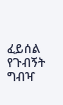ፈይሰል የጉብኝት ግብዣ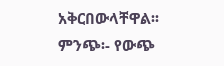አቅርበውላቸዋል፡፡
ምንጭ፡- የውጭ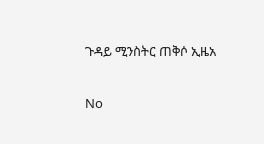ጉዳይ ሚንስትር ጠቅሶ ኢዜአ

No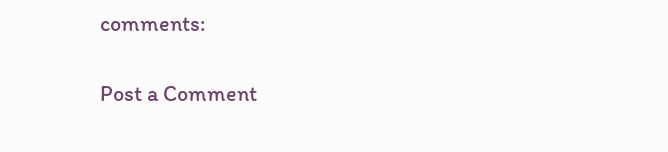comments:

Post a Comment